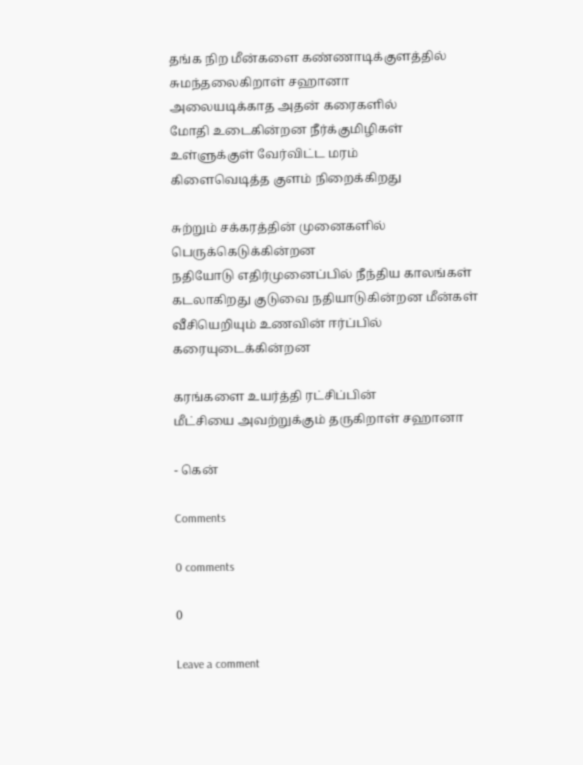தங்க நிற மீன்களை கண்ணாடிக்குளத்தில்
சுமந்தலைகிறாள் சஹானா
அலையடிக்காத அதன் கரைகளில்
மோதி உடைகின்றன நீர்க்குமிழிகள்
உள்ளுக்குள் வேர்விட்ட மரம்
கிளைவெடித்த குளம் நிறைக்கிறது

சுற்றும் சக்கரத்தின் முனைகளில்
பெருக்கெடுக்கின்றன
நதியோடு எதிர்முனைப்பில் நீந்திய காலங்கள்
கடலாகிறது குடுவை நதியாடுகின்றன மீன்கள்
வீசியெறியும் உணவின் ஈர்ப்பில்
கரையுடைக்கின்றன

கரங்களை உயர்த்தி ரட்சிப்பின்
மீட்சியை அவற்றுக்கும் தருகிறாள் சஹானா

- கென்

Comments

0 comments

0

Leave a comment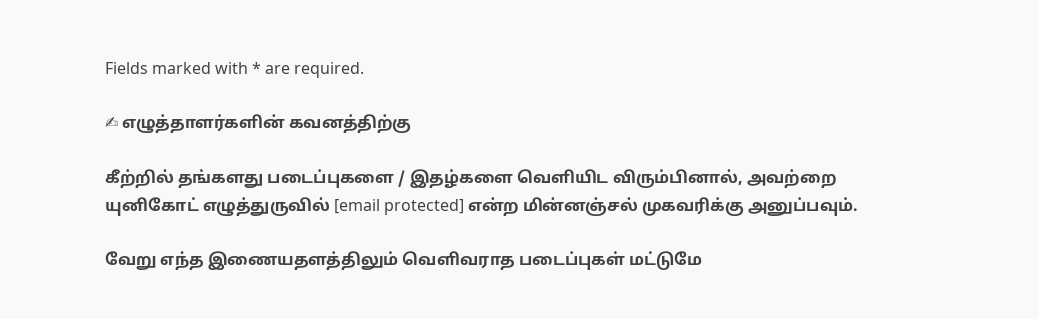Fields marked with * are required.

✍ எழுத்தாளர்களின் கவனத்திற்கு

கீற்றில் தங்களது படைப்புகளை / இதழ்களை வெளியிட விரும்பினால், அவற்றை யுனிகோட் எழுத்துருவில் [email protected] என்ற மின்னஞ்சல் முகவரிக்கு அனுப்பவும்.

வேறு எந்த இணையதளத்திலும் வெளிவராத படைப்புகள் மட்டுமே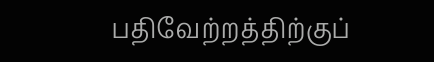பதிவேற்றத்திற்குப்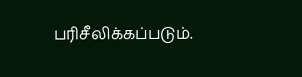பரிசீலிக்கப்படும்.